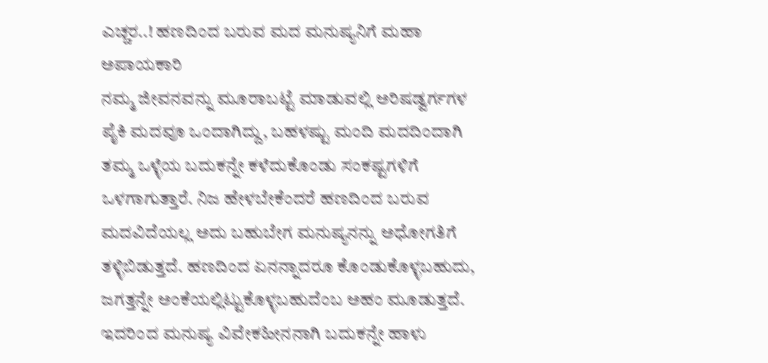ಎಚ್ಚರ..! ಹಣದಿಂದ ಬರುವ ಮದ ಮನುಷ್ಯನಿಗೆ ಮಹಾ ಅಪಾಯಕಾರಿ
ನಮ್ಮ ಜೀವನವನ್ನು ಮೂರಾಬಟ್ಟೆ ಮಾಡುವಲ್ಲಿ ಅರಿಷಡ್ವರ್ಗಗಳ ಪೈಕಿ ಮದವೂ ಒಂದಾಗಿದ್ದು, ಬಹಳಷ್ಟು ಮಂದಿ ಮದದಿಂದಾಗಿ ತಮ್ಮ ಒಳ್ಳೆಯ ಬದುಕನ್ನೇ ಕಳೆದುಕೊಂಡು ಸಂಕಷ್ಟಗಳಿಗೆ ಒಳಗಾಗುತ್ತಾರೆ. ನಿಜ ಹೇಳಬೇಕೆಂದರೆ ಹಣದಿಂದ ಬರುವ ಮದವಿದೆಯಲ್ಲ ಅದು ಬಹುಬೇಗ ಮನುಷ್ಯನನ್ನು ಅಧೋಗತಿಗೆ ತಳ್ಳಿಬಿಡುತ್ತದೆ. ಹಣದಿಂದ ಏನನ್ನಾದರೂ ಕೊಂಡುಕೊಳ್ಳಬಹುದು, ಜಗತ್ತನ್ನೇ ಅಂಕೆಯಲ್ಲಿಟ್ಟುಕೊಳ್ಳಬಹುದೆಂಬ ಅಹಂ ಮೂಡುತ್ತದೆ. ಇದರಿಂದ ಮನುಷ್ಯ ವಿವೇಕಹೀನನಾಗಿ ಬದುಕನ್ನೇ ಹಾಳು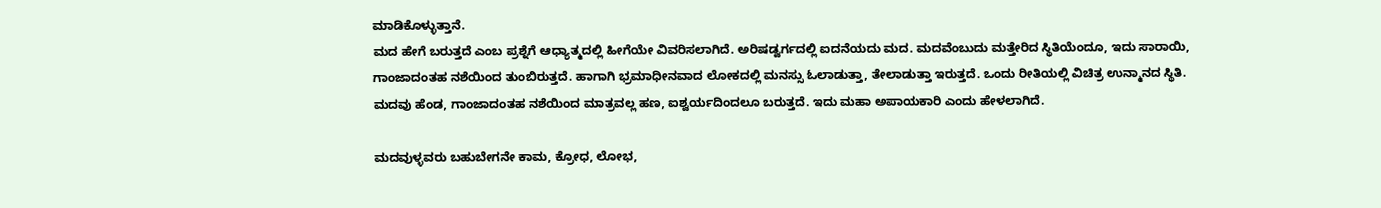ಮಾಡಿಕೊಳ್ಳುತ್ತಾನೆ.
ಮದ ಹೇಗೆ ಬರುತ್ತದೆ ಎಂಬ ಪ್ರಶ್ನೆಗೆ ಆಧ್ಯಾತ್ಮದಲ್ಲಿ ಹೀಗೆಯೇ ವಿವರಿಸಲಾಗಿದೆ. ಅರಿಷಡ್ವರ್ಗದಲ್ಲಿ ಐದನೆಯದು ಮದ. ಮದವೆಂಬುದು ಮತ್ತೇರಿದ ಸ್ಥಿತಿಯೆಂದೂ, ಇದು ಸಾರಾಯಿ, ಗಾಂಜಾದಂತಹ ನಶೆಯಿಂದ ತುಂಬಿರುತ್ತದೆ. ಹಾಗಾಗಿ ಭ್ರಮಾಧೀನವಾದ ಲೋಕದಲ್ಲಿ ಮನಸ್ಸು ಓಲಾಡುತ್ತಾ, ತೇಲಾಡುತ್ತಾ ಇರುತ್ತದೆ. ಒಂದು ರೀತಿಯಲ್ಲಿ ವಿಚಿತ್ರ ಉನ್ಮಾನದ ಸ್ಥಿತಿ. ಮದವು ಹೆಂಡ, ಗಾಂಜಾದಂತಹ ನಶೆಯಿಂದ ಮಾತ್ರವಲ್ಲ ಹಣ, ಐಶ್ವರ್ಯದಿಂದಲೂ ಬರುತ್ತದೆ. ಇದು ಮಹಾ ಅಪಾಯಕಾರಿ ಎಂದು ಹೇಳಲಾಗಿದೆ.

ಮದವುಳ್ಳವರು ಬಹುಬೇಗನೇ ಕಾಮ, ಕ್ರೋಧ, ಲೋಭ,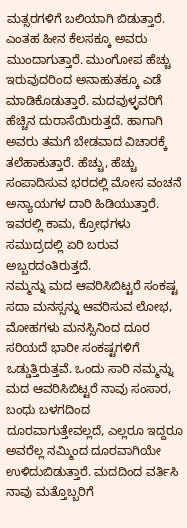ಮತ್ಸರಗಳಿಗೆ ಬಲಿಯಾಗಿ ಬಿಡುತ್ತಾರೆ. ಎಂತಹ ಹೀನ ಕೆಲಸಕ್ಕೂ ಅವರು ಮುಂದಾಗುತ್ತಾರೆ. ಮುಂಗೋಪ ಹೆಚ್ಚು ಇರುವುದರಿಂದ ಅನಾಹುತಕ್ಕೂ ಎಡೆ ಮಾಡಿಕೊಡುತ್ತಾರೆ. ಮದವುಳ್ಳವರಿಗೆ ಹೆಚ್ಚಿನ ದುರಾಸೆಯಿರುತ್ತದೆ. ಹಾಗಾಗಿ ಅವರು ತಮಗೆ ಬೇಡವಾದ ವಿಚಾರಕ್ಕೆ ತಲೆಹಾಕುತ್ತಾರೆ. ಹೆಚ್ಚು, ಹೆಚ್ಚು ಸಂಪಾದಿಸುವ ಭರದಲ್ಲಿ ಮೋಸ ವಂಚನೆ ಅನ್ಯಾಯಗಳ ದಾರಿ ಹಿಡಿಯುತ್ತಾರೆ. ಇವರಲ್ಲಿ ಕಾಮ, ಕ್ರೋಧಗಳು ಸಮುದ್ರದಲ್ಲಿ ಏರಿ ಬರುವ ಅಬ್ಬರದಂತಿರುತ್ತದೆ.
ನಮ್ಮನ್ನು ಮದ ಆವರಿಸಿಬಿಟ್ಟರೆ ಸಂಕಷ್ಟ
ಸದಾ ಮನಸ್ಸನ್ನು ಆವರಿಸುವ ಲೋಭ, ಮೋಹಗಳು ಮನಸ್ಸಿನಿಂದ ದೂರ ಸರಿಯದೆ ಭಾರೀ ಸಂಕಷ್ಟಗಳಿಗೆ ಒಡ್ಡುತ್ತಿರುತ್ತವೆ. ಒಂದು ಸಾರಿ ನಮ್ಮನ್ನು ಮದ ಆವರಿಸಿಬಿಟ್ಟರೆ ನಾವು ಸಂಸಾರ, ಬಂಧು ಬಳಗದಿಂದ ದೂರವಾಗುತ್ತೇವಲ್ಲದೆ, ಎಲ್ಲರೂ ಇದ್ದರೂ ಅವರೆಲ್ಲ ನಮ್ಮಿಂದ ದೂರವಾಗಿಯೇ ಉಳಿದುಬಿಡುತ್ತಾರೆ. ಮದದಿಂದ ವರ್ತಿಸಿ ನಾವು ಮತ್ತೊಬ್ಬರಿಗೆ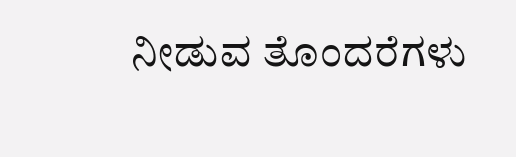ನೀಡುವ ತೊಂದರೆಗಳು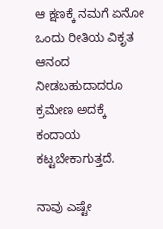ಆ ಕ್ಷಣಕ್ಕೆ ನಮಗೆ ಏನೋ ಒಂದು ರೀತಿಯ ವಿಕೃತ ಆನಂದ ನೀಡಬಹುದಾದರೂ ಕ್ರಮೇಣ ಅದಕ್ಕೆ ಕಂದಾಯ ಕಟ್ಟಬೇಕಾಗುತ್ತದೆ.

ನಾವು ಎಷ್ಟೇ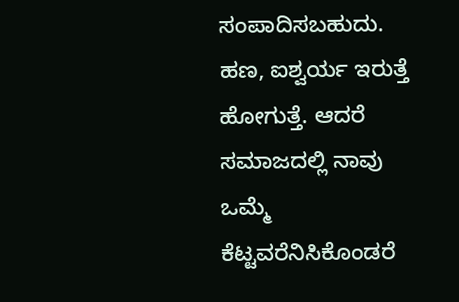ಸಂಪಾದಿಸಬಹುದು. ಹಣ, ಐಶ್ವರ್ಯ ಇರುತ್ತೆ ಹೋಗುತ್ತೆ. ಆದರೆ ಸಮಾಜದಲ್ಲಿ ನಾವು ಒಮ್ಮೆ ಕೆಟ್ಟವರೆನಿಸಿಕೊಂಡರೆ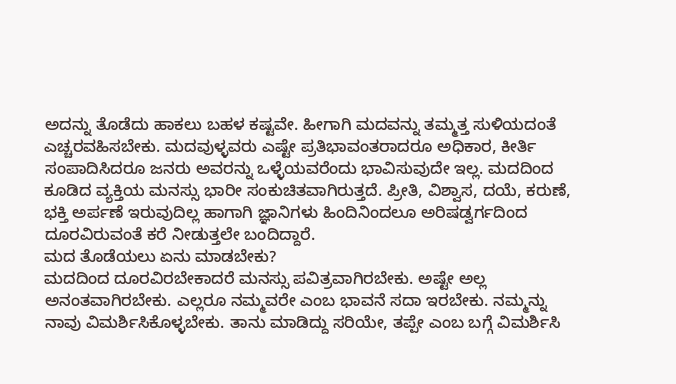ಅದನ್ನು ತೊಡೆದು ಹಾಕಲು ಬಹಳ ಕಷ್ಟವೇ. ಹೀಗಾಗಿ ಮದವನ್ನು ತಮ್ಮತ್ತ ಸುಳಿಯದಂತೆ ಎಚ್ಚರವಹಿಸಬೇಕು. ಮದವುಳ್ಳವರು ಎಷ್ಟೇ ಪ್ರತಿಭಾವಂತರಾದರೂ ಅಧಿಕಾರ, ಕೀರ್ತಿ ಸಂಪಾದಿಸಿದರೂ ಜನರು ಅವರನ್ನು ಒಳ್ಳೆಯವರೆಂದು ಭಾವಿಸುವುದೇ ಇಲ್ಲ. ಮದದಿಂದ ಕೂಡಿದ ವ್ಯಕ್ತಿಯ ಮನಸ್ಸು ಭಾರೀ ಸಂಕುಚಿತವಾಗಿರುತ್ತದೆ. ಪ್ರೀತಿ, ವಿಶ್ವಾಸ, ದಯೆ, ಕರುಣೆ, ಭಕ್ತಿ ಅರ್ಪಣೆ ಇರುವುದಿಲ್ಲ ಹಾಗಾಗಿ ಜ್ಞಾನಿಗಳು ಹಿಂದಿನಿಂದಲೂ ಅರಿಷಡ್ವರ್ಗದಿಂದ ದೂರವಿರುವಂತೆ ಕರೆ ನೀಡುತ್ತಲೇ ಬಂದಿದ್ದಾರೆ.
ಮದ ತೊಡೆಯಲು ಏನು ಮಾಡಬೇಕು?
ಮದದಿಂದ ದೂರವಿರಬೇಕಾದರೆ ಮನಸ್ಸು ಪವಿತ್ರವಾಗಿರಬೇಕು. ಅಷ್ಟೇ ಅಲ್ಲ ಅನಂತವಾಗಿರಬೇಕು. ಎಲ್ಲರೂ ನಮ್ಮವರೇ ಎಂಬ ಭಾವನೆ ಸದಾ ಇರಬೇಕು. ನಮ್ಮನ್ನು ನಾವು ವಿಮರ್ಶಿಸಿಕೊಳ್ಳಬೇಕು. ತಾನು ಮಾಡಿದ್ದು ಸರಿಯೇ, ತಪ್ಪೇ ಎಂಬ ಬಗ್ಗೆ ವಿಮರ್ಶಿಸಿ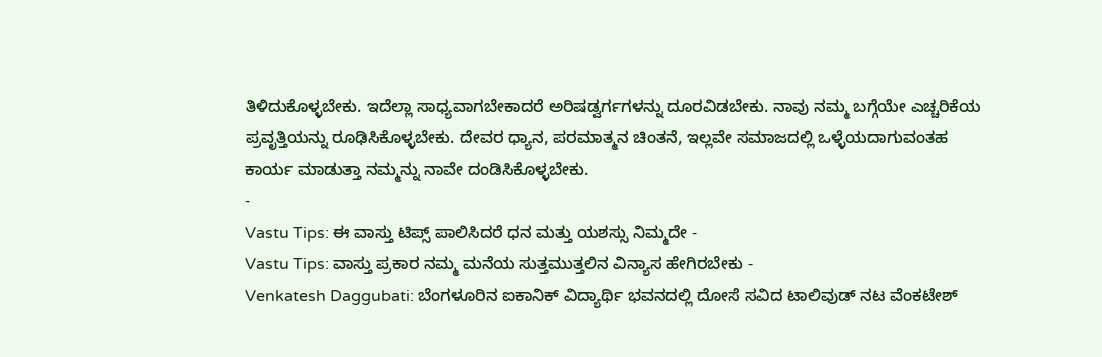ತಿಳಿದುಕೊಳ್ಳಬೇಕು. ಇದೆಲ್ಲಾ ಸಾಧ್ಯವಾಗಬೇಕಾದರೆ ಅರಿಷಡ್ವರ್ಗಗಳನ್ನು ದೂರವಿಡಬೇಕು. ನಾವು ನಮ್ಮ ಬಗ್ಗೆಯೇ ಎಚ್ಚರಿಕೆಯ ಪ್ರವೃತ್ತಿಯನ್ನು ರೂಢಿಸಿಕೊಳ್ಳಬೇಕು. ದೇವರ ಧ್ಯಾನ, ಪರಮಾತ್ಮನ ಚಿಂತನೆ, ಇಲ್ಲವೇ ಸಮಾಜದಲ್ಲಿ ಒಳ್ಳೆಯದಾಗುವಂತಹ ಕಾರ್ಯ ಮಾಡುತ್ತಾ ನಮ್ಮನ್ನು ನಾವೇ ದಂಡಿಸಿಕೊಳ್ಳಬೇಕು.
-
Vastu Tips: ಈ ವಾಸ್ತು ಟಿಪ್ಸ್ ಪಾಲಿಸಿದರೆ ಧನ ಮತ್ತು ಯಶಸ್ಸು ನಿಮ್ಮದೇ -
Vastu Tips: ವಾಸ್ತು ಪ್ರಕಾರ ನಮ್ಮ ಮನೆಯ ಸುತ್ತಮುತ್ತಲಿನ ವಿನ್ಯಾಸ ಹೇಗಿರಬೇಕು -
Venkatesh Daggubati: ಬೆಂಗಳೂರಿನ ಐಕಾನಿಕ್ ವಿದ್ಯಾರ್ಥಿ ಭವನದಲ್ಲಿ ದೋಸೆ ಸವಿದ ಟಾಲಿವುಡ್ ನಟ ವೆಂಕಟೇಶ್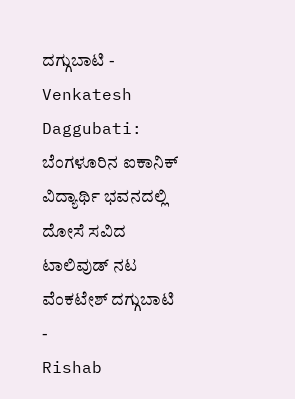ದಗ್ಗುಬಾಟಿ -
Venkatesh Daggubati: ಬೆಂಗಳೂರಿನ ಐಕಾನಿಕ್ ವಿದ್ಯಾರ್ಥಿ ಭವನದಲ್ಲಿ ದೋಸೆ ಸವಿದ ಟಾಲಿವುಡ್ ನಟ ವೆಂಕಟೇಶ್ ದಗ್ಗುಬಾಟಿ -
Rishab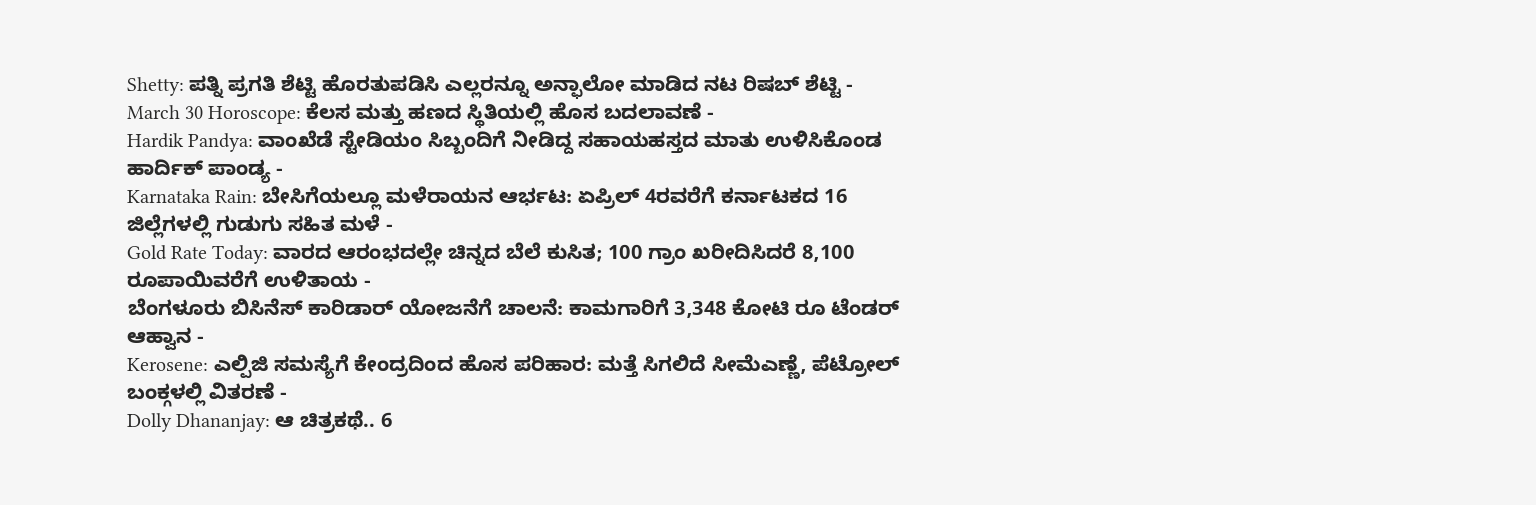Shetty: ಪತ್ನಿ ಪ್ರಗತಿ ಶೆಟ್ಟಿ ಹೊರತುಪಡಿಸಿ ಎಲ್ಲರನ್ನೂ ಅನ್ಫಾಲೋ ಮಾಡಿದ ನಟ ರಿಷಬ್ ಶೆಟ್ಟಿ -
March 30 Horoscope: ಕೆಲಸ ಮತ್ತು ಹಣದ ಸ್ಥಿತಿಯಲ್ಲಿ ಹೊಸ ಬದಲಾವಣೆ -
Hardik Pandya: ವಾಂಖೆಡೆ ಸ್ಟೇಡಿಯಂ ಸಿಬ್ಬಂದಿಗೆ ನೀಡಿದ್ದ ಸಹಾಯಹಸ್ತದ ಮಾತು ಉಳಿಸಿಕೊಂಡ ಹಾರ್ದಿಕ್ ಪಾಂಡ್ಯ -
Karnataka Rain: ಬೇಸಿಗೆಯಲ್ಲೂ ಮಳೆರಾಯನ ಆರ್ಭಟ: ಏಪ್ರಿಲ್ 4ರವರೆಗೆ ಕರ್ನಾಟಕದ 16 ಜಿಲ್ಲೆಗಳಲ್ಲಿ ಗುಡುಗು ಸಹಿತ ಮಳೆ -
Gold Rate Today: ವಾರದ ಆರಂಭದಲ್ಲೇ ಚಿನ್ನದ ಬೆಲೆ ಕುಸಿತ; 100 ಗ್ರಾಂ ಖರೀದಿಸಿದರೆ 8,100 ರೂಪಾಯಿವರೆಗೆ ಉಳಿತಾಯ -
ಬೆಂಗಳೂರು ಬಿಸಿನೆಸ್ ಕಾರಿಡಾರ್ ಯೋಜನೆಗೆ ಚಾಲನೆ: ಕಾಮಗಾರಿಗೆ 3,348 ಕೋಟಿ ರೂ ಟೆಂಡರ್ ಆಹ್ವಾನ -
Kerosene: ಎಲ್ಪಿಜಿ ಸಮಸ್ಯೆಗೆ ಕೇಂದ್ರದಿಂದ ಹೊಸ ಪರಿಹಾರ: ಮತ್ತೆ ಸಿಗಲಿದೆ ಸೀಮೆಎಣ್ಣೆ, ಪೆಟ್ರೋಲ್ ಬಂಕ್ಗಳಲ್ಲಿ ವಿತರಣೆ -
Dolly Dhananjay: ಆ ಚಿತ್ರಕಥೆ.. 6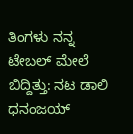ತಿಂಗಳು ನನ್ನ ಟೇಬಲ್ ಮೇಲೆ ಬಿದ್ದಿತ್ತು: ನಟ ಡಾಲಿ ಧನಂಜಯ್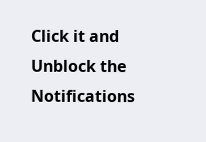Click it and Unblock the Notifications